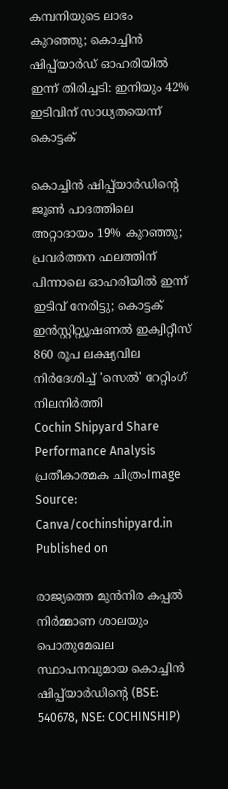കമ്പനിയുടെ ലാഭം കുറഞ്ഞു; കൊച്ചിൻ ഷിപ്പ്‍യാ‌ർഡ് ഓഹരിയിൽ ഇന്ന് തിരിച്ചടി: ഇനിയും 42% ഇടിവിന് സാധ്യതയെന്ന് കൊട്ടക്

കൊച്ചിൻ ഷിപ്പ്‌യാർഡിന്റെ ജൂൺ പാദത്തിലെ അറ്റാദായം 19% കുറഞ്ഞു; പ്രവർത്തന ഫലത്തിന് പിന്നാലെ ഓഹരിയിൽ ഇന്ന് ഇടിവ് നേരിട്ടു; കൊട്ടക് ഇൻസ്റ്റിറ്റ്യൂഷണൽ ഇക്വിറ്റീസ് 860 രൂപ ലക്ഷ്യവില നിർദേശിച്ച് 'സെൽ' റേറ്റിംഗ് നിലനിർത്തി
Cochin Shipyard Share Performance Analysis
പ്രതീകാത്മക ചിത്രംImage Source: Canva/cochinshipyard.in
Published on

രാജ്യത്തെ മുൻനിര കപ്പൽ നിർമ്മാണ ശാലയും പൊതുമേഖല സ്ഥാപനവുമായ കൊച്ചിൻ ഷിപ്പ്‌‍യാർഡിന്റെ (BSE: 540678, NSE: COCHINSHIP)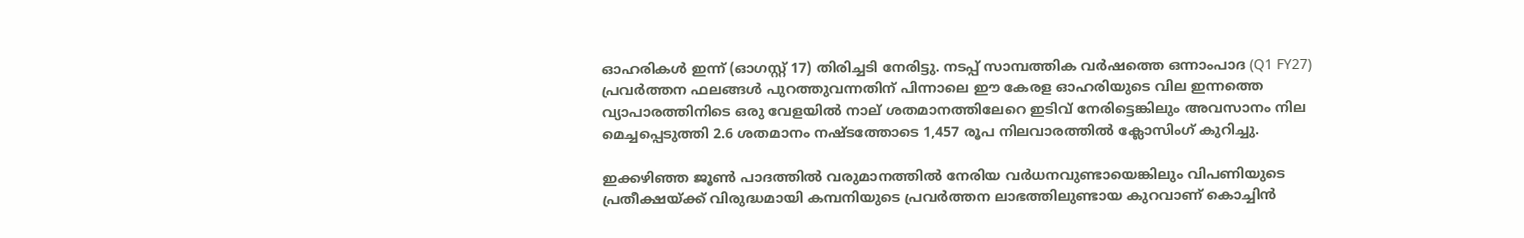ഓഹരികൾ ഇന്ന് (ഓഗസ്റ്റ് 17) തിരിച്ചടി നേരിട്ടു. നടപ്പ് സാമ്പത്തിക വർഷത്തെ ഒന്നാംപാദ (Q1 FY27) പ്രവർത്തന ഫലങ്ങൾ പുറത്തുവന്നതിന് പിന്നാലെ ഈ കേരള ഓഹരിയുടെ വില ഇന്നത്തെ വ്യാപാരത്തിനിടെ ഒരു വേളയിൽ നാല് ശതമാനത്തിലേറെ ഇടിവ് നേരിട്ടെങ്കിലും അവസാനം നില മെച്ചപ്പെടുത്തി 2.6 ശതമാനം നഷ്ടത്തോടെ 1,457 രൂപ നിലവാരത്തിൽ ക്ലോസിംഗ് കുറിച്ചു.

ഇക്കഴിഞ്ഞ ജൂൺ പാദത്തിൽ വരുമാനത്തിൽ നേരിയ വർധനവുണ്ടായെങ്കിലും വിപണിയുടെ പ്രതീക്ഷയ്ക്ക് വിരുദ്ധമായി കമ്പനിയുടെ പ്രവർത്തന ലാഭത്തിലുണ്ടായ കുറവാണ് കൊച്ചിൻ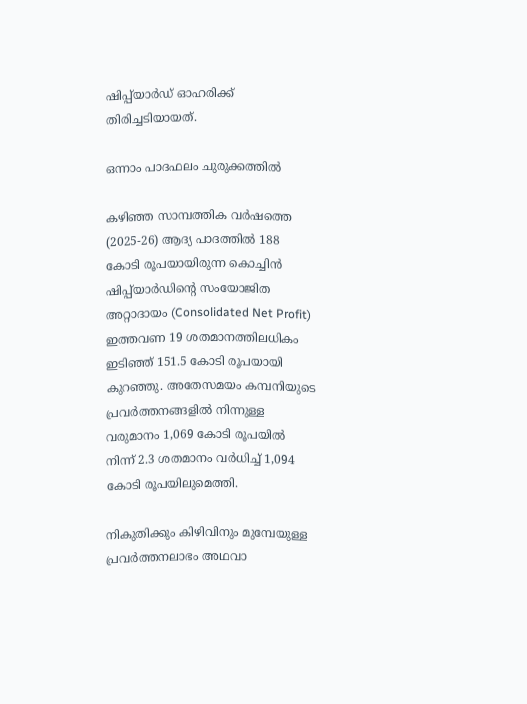ഷിപ്പ്‍യാർ‍ഡ് ഓഹരിക്ക് തിരിച്ചടിയായത്.

ഒന്നാം പാദഫലം ചുരുക്കത്തിൽ

കഴിഞ്ഞ സാമ്പത്തിക വർഷത്തെ (2025-26) ആദ്യ പാദത്തിൽ 188 കോടി രൂപയായിരുന്ന കൊച്ചിൻ ഷിപ്പ്‍യാർ‍ഡിന്റെ സംയോജിത അറ്റാദായം (Consolidated Net Profit) ഇത്തവണ 19 ശതമാനത്തിലധികം ഇടിഞ്ഞ് 151.5 കോടി രൂപയായി കുറഞ്ഞു. അതേസമയം കമ്പനിയുടെ പ്രവർത്തനങ്ങളിൽ നിന്നുള്ള വരുമാനം 1,069 കോടി രൂപയിൽ നിന്ന് 2.3 ശതമാനം വർധിച്ച് 1,094 കോടി രൂപയിലുമെത്തി.

നികുതിക്കും കിഴിവിനും മുമ്പേയുള്ള പ്രവർത്തനലാഭം അഥവാ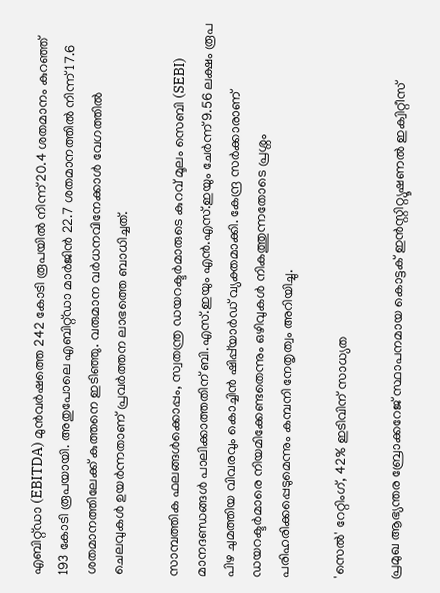എബിറ്റ്ഡാ (EBITDA) മുൻവർഷത്തെ 242 കോടി രൂപയിൽ നിന്ന് 20.4 ശതമാനം കുറഞ്ഞ് 193 കോടി രൂപയായി. അതുപോലെ എബിറ്റ്ഡാ മാർജിൻ 22.7 ശതമാനത്തിൽ നിന്ന് 17.6 ശതമാനത്തിലേക്ക് കുത്തനെ ഇടിഞ്ഞു. വരുമാന വർധനവിനേക്കാൾ വേഗത്തിൽ ചെലവുകൾ ഉയർന്നതാണ് പ്രവർത്തന ലാഭത്തെ ബാധിച്ചത്.

സാമ്പത്തിക ഫലങ്ങൾക്കൊപ്പം, സ്വതന്ത്ര ഡയറക്ടർമാരുടെ കുറവ് മൂലം സെബി (SEBI) മാനദണ്ഡങ്ങൾ പാലിക്കാത്തതിന് ബി.എസ്.ഇയും എൻ.എസ്.ഇയും ചേർന്ന് 9.56 ലക്ഷം രൂപ പിഴ ചുമത്തിയ വിവരവും കൊച്ചിൻ ഷിപ്പ്‍യാർഡ് വ്യക്തമാക്കി. കേന്ദ്ര സർക്കാരാണ് ഡയറക്ടർമാരെ നിയമിക്കേണ്ടതെന്നും ഒഴിവുകൾ നികത്തുന്നതോടെ പ്രശ്നം പരിഹരിക്കപ്പെടുമെന്നും കമ്പനി നേതൃത്വം അറിയിച്ചു.

'സെൽ' റേറ്റിംഗ്, 42% ഇടിവിന് സാധ്യത

പ്രമുഖ ആഭ്യന്തര ബ്രോക്കറേജ് സ്ഥാപനമായ കൊട്ടക് ഇൻസ്റ്റിറ്റ്യൂഷണൽ ഇക്വിറ്റീസ്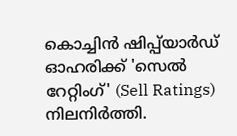കൊച്ചിൻ ഷിപ്പ്‌യാർഡ് ഓഹരിക്ക് 'സെൽ റേറ്റിംഗ്' (Sell Ratings) നിലനിർത്തി.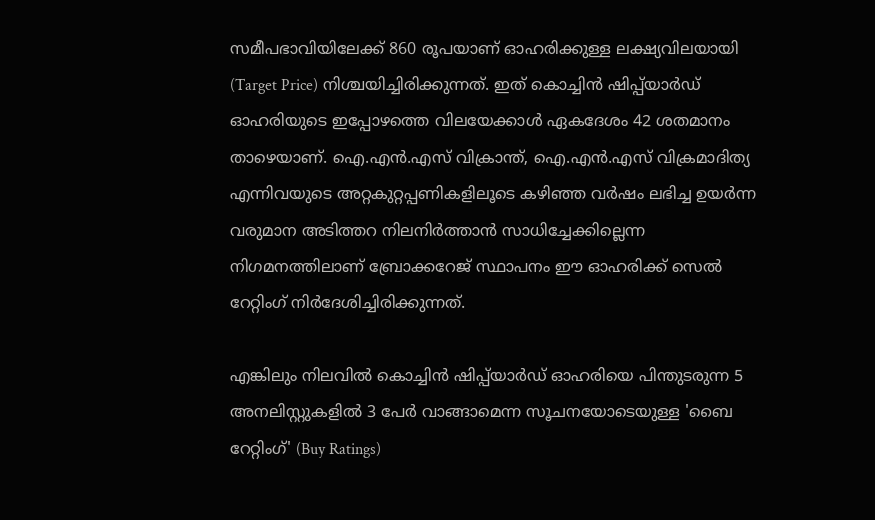സമീപഭാവിയിലേക്ക് 860 രൂപയാണ് ഓഹരിക്കുള്ള ലക്ഷ്യവിലയായി (Target Price) നിശ്ചയിച്ചിരിക്കുന്നത്. ഇത് കൊച്ചിൻ ഷിപ്പ്‍യാർഡ് ഓഹരിയുടെ ഇപ്പോഴത്തെ വിലയേക്കാൾ ഏകദേശം 42 ശതമാനം താഴെയാണ്. ഐ.എൻ.എസ് വിക്രാന്ത്, ഐ.എൻ.എസ് വിക്രമാദിത്യ എന്നിവയുടെ അറ്റകുറ്റപ്പണികളിലൂടെ കഴിഞ്ഞ വർഷം ലഭിച്ച ഉയർന്ന വരുമാന അടിത്തറ നിലനിർത്താൻ സാധിച്ചേക്കില്ലെന്ന നിഗമനത്തിലാണ് ബ്രോക്കറേജ് സ്ഥാപനം ഈ ഓഹരിക്ക് സെൽ റേറ്റിംഗ് നിർദേശിച്ചിരിക്കുന്നത്.

എങ്കിലും നിലവിൽ കൊച്ചിൻ ഷിപ്പ്‍യാർഡ് ഓഹരിയെ പിന്തുടരുന്ന 5 അനലിസ്റ്റുകളിൽ 3 പേർ വാങ്ങാമെന്ന സൂചനയോടെയുള്ള 'ബൈ റേറ്റിംഗ്' (Buy Ratings)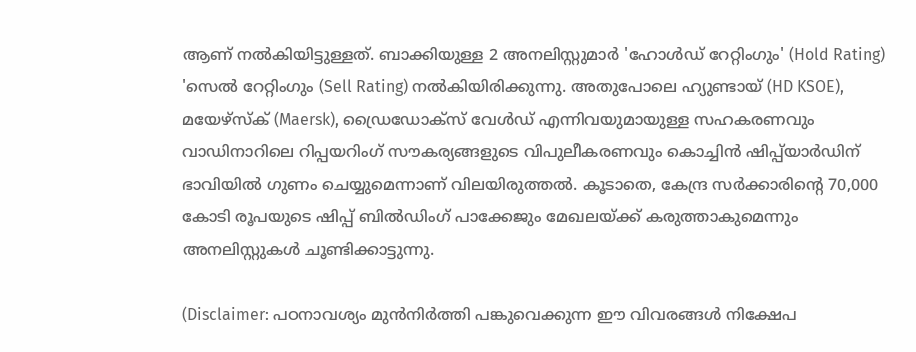ആണ് നൽകിയിട്ടുള്ളത്. ബാക്കിയുള്ള 2 അനലിസ്റ്റുമാർ 'ഹോൾഡ് റേറ്റിംഗും' (Hold Rating) 'സെൽ റേറ്റിംഗും (Sell Rating) നൽകിയിരിക്കുന്നു. അതുപോലെ ഹ്യുണ്ടായ് (HD KSOE), മയേഴ്സ്ക് (Maersk), ഡ്രൈഡോക്സ് വേൾഡ് എന്നിവയുമായുള്ള സഹകരണവും വാഡിനാറിലെ റിപ്പയറിംഗ് സൗകര്യങ്ങളുടെ വിപുലീകരണവും കൊച്ചിൻ ഷിപ്പ്‍യാർഡിന് ഭാവിയിൽ ഗുണം ചെയ്യുമെന്നാണ് വിലയിരുത്തൽ. കൂടാതെ, കേന്ദ്ര സർക്കാരിന്റെ 70,000 കോടി രൂപയുടെ ഷിപ്പ് ബിൽഡിംഗ് പാക്കേജും മേഖലയ്ക്ക് കരുത്താകുമെന്നും അനലിസ്റ്റുകൾ ചൂണ്ടിക്കാട്ടുന്നു.

(Disclaimer: പഠനാവശ്യം മുന്‍നിര്‍ത്തി പങ്കുവെക്കുന്ന ഈ വിവരങ്ങള്‍ നിക്ഷേപ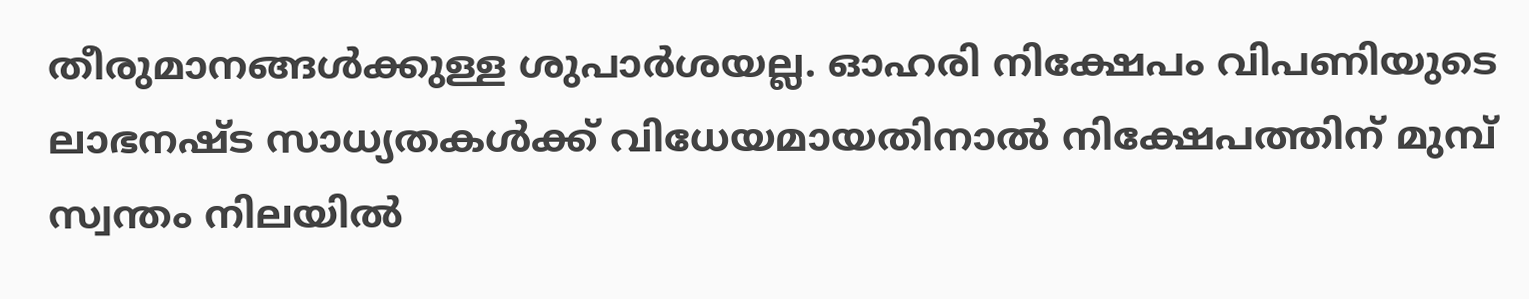തീരുമാനങ്ങള്‍ക്കുള്ള ശുപാര്‍ശയല്ല. ഓഹരി നിക്ഷേപം വിപണിയുടെ ലാഭനഷ്ട സാധ്യതകള്‍ക്ക് വിധേയമായതിനാല്‍ നിക്ഷേപത്തിന് മുമ്പ് സ്വന്തം നിലയില്‍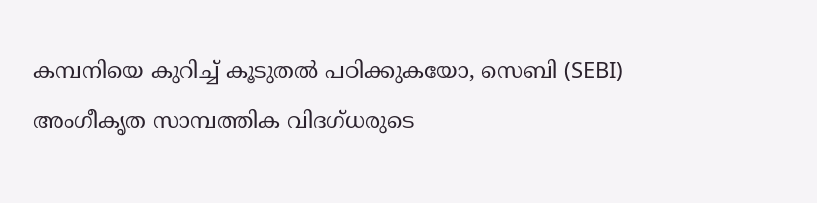കമ്പനിയെ കുറിച്ച് കൂടുതല്‍ പഠിക്കുകയോ, സെബി (SEBI) അംഗീകൃത സാമ്പത്തിക വിദഗ്ധരുടെ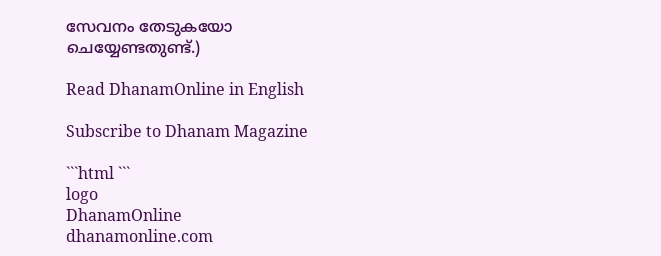സേവനം തേടുകയോ ചെയ്യേണ്ടതുണ്ട്.)

Read DhanamOnline in English

Subscribe to Dhanam Magazine

```html ```
logo
DhanamOnline
dhanamonline.com